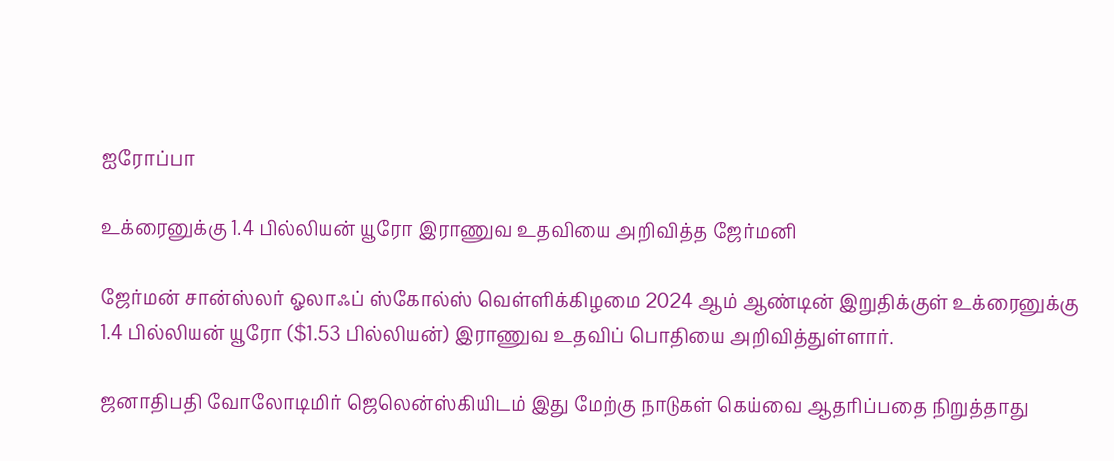ஐரோப்பா

உக்ரைனுக்கு 1.4 பில்லியன் யூரோ இராணுவ உதவியை அறிவித்த ஜேர்மனி

ஜேர்மன் சான்ஸ்லர் ஓலாஃப் ஸ்கோல்ஸ் வெள்ளிக்கிழமை 2024 ஆம் ஆண்டின் இறுதிக்குள் உக்ரைனுக்கு 1.4 பில்லியன் யூரோ ($1.53 பில்லியன்) இராணுவ உதவிப் பொதியை அறிவித்துள்ளார்.

ஜனாதிபதி வோலோடிமிர் ஜெலென்ஸ்கியிடம் இது மேற்கு நாடுகள் கெய்வை ஆதரிப்பதை நிறுத்தாது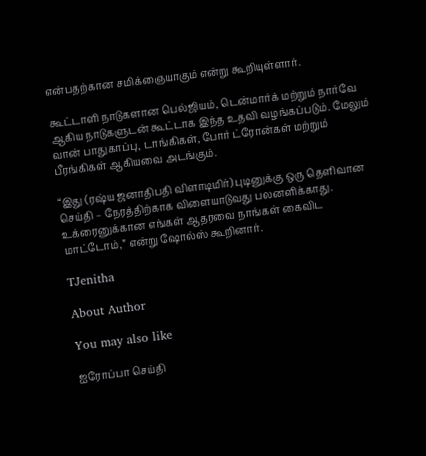என்பதற்கான சமிக்ஞையாகும் என்று கூறியுள்ளார்.

கூட்டாளி நாடுகளான பெல்ஜியம், டென்மார்க் மற்றும் நார்வே ஆகிய நாடுகளுடன் கூட்டாக இந்த உதவி வழங்கப்படும். மேலும் வான் பாதுகாப்பு, டாங்கிகள், போர் ட்ரோன்கள் மற்றும் பீரங்கிகள் ஆகியவை அடங்கும்.

“இது (ரஷ்ய ஜனாதிபதி விளாடிமிர்) புடினுக்கு ஒரு தெளிவான செய்தி – நேரத்திற்காக விளையாடுவது பலனளிக்காது. உக்ரைனுக்கான எங்கள் ஆதரவை நாங்கள் கைவிட மாட்டோம்,” என்று ஷோல்ஸ் கூறினார்.

TJenitha

About Author

You may also like

ஐரோப்பா செய்தி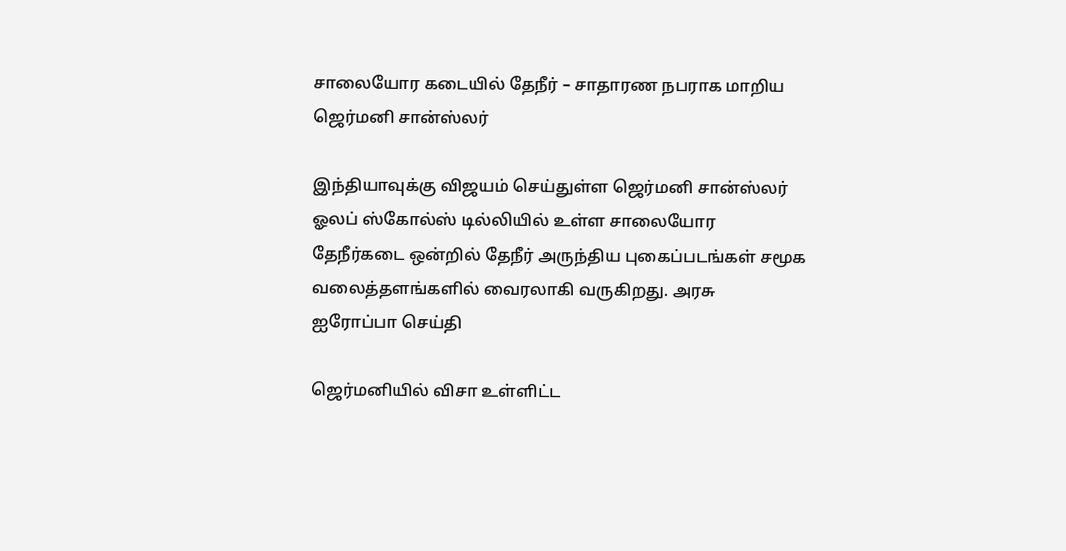சாலையோர கடையில் தேநீர் – சாதாரண நபராக மாறிய ஜெர்மனி சான்ஸ்லர்

இந்தியாவுக்கு விஜயம் செய்துள்ள ஜெர்மனி சான்ஸ்லர் ஓலப் ஸ்கோல்ஸ் டில்லியில் உள்ள சாலையோர தேநீர்கடை ஒன்றில் தேநீர் அருந்திய புகைப்படங்கள் சமூக வலைத்தளங்களில் வைரலாகி வருகிறது. அரசு
ஐரோப்பா செய்தி

ஜெர்மனியில் விசா உள்ளிட்ட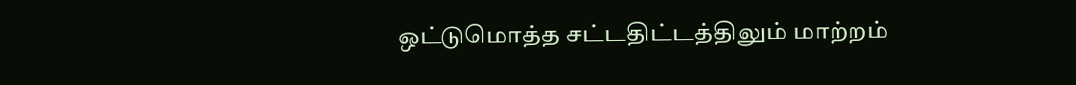ஒட்டுமொத்த சட்டதிட்டத்திலும் மாற்றம்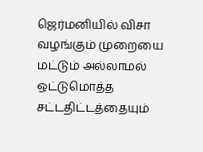ஜெர்மனியில் விசா வழங்கும் முறையை மட்டும் அல்லாமல் ஒட்டுமொத்த சட்டதிட்டத்தையும்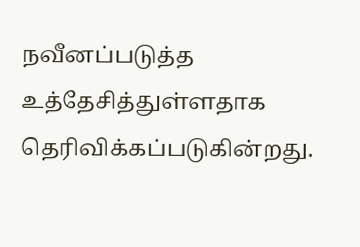நவீனப்படுத்த உத்தேசித்துள்ளதாக தெரிவிக்கப்படுகின்றது.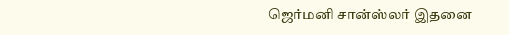ஜெர்மனி சான்ஸ்லர் இதனை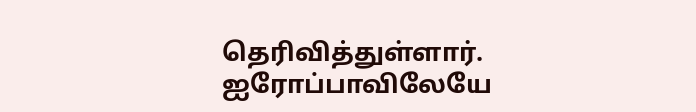தெரிவித்துள்ளார். ஐரோப்பாவிலேயே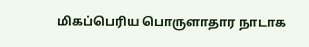மிகப்பெரிய பொருளாதார நாடாக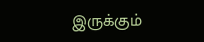இருக்கும்